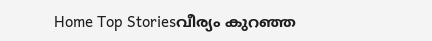Home Top Storiesവീര്യം കുറഞ്ഞ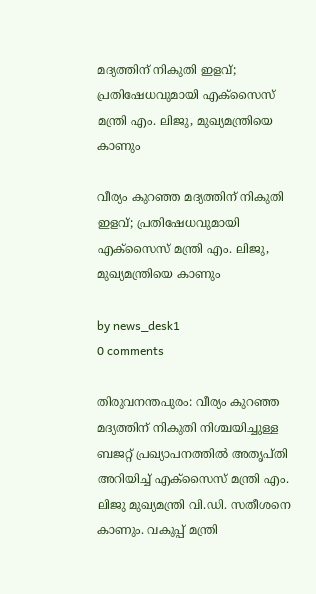മദ്യത്തിന് നികുതി ഇളവ്; പ്രതിഷേധവുമായി എക്സൈസ് മന്ത്രി എം. ലിജു, മുഖ്യമന്ത്രിയെ കാണും

വീര്യം കുറഞ്ഞ മദ്യത്തിന് നികുതി ഇളവ്; പ്രതിഷേധവുമായി എക്സൈസ് മന്ത്രി എം. ലിജു, മുഖ്യമന്ത്രിയെ കാണും

by news_desk1
0 comments

തിരുവനന്തപുരം: വീര്യം കുറഞ്ഞ മദ്യത്തിന് നികുതി നിശ്ചയിച്ചുള്ള ബജറ്റ് പ്രഖ്യാപനത്തിൽ അതൃപ്തി അറിയിച്ച് എക്സൈസ് മന്ത്രി എം. ലിജു മുഖ്യമന്ത്രി വി.ഡി. സതീശനെ കാണും. വകുപ്പ് മന്ത്രി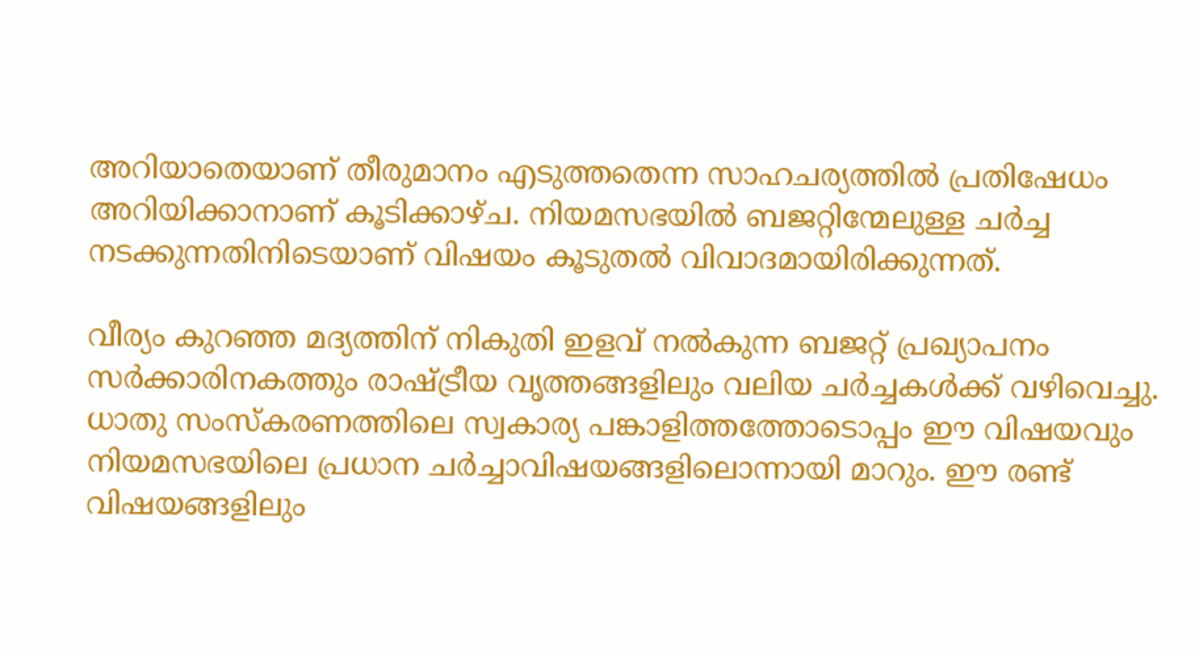അറിയാതെയാണ് തീരുമാനം എടുത്തതെന്ന സാഹചര്യത്തിൽ പ്രതിഷേധം അറിയിക്കാനാണ് കൂടിക്കാഴ്ച. നിയമസഭയിൽ ബജറ്റിന്മേലുള്ള ചർച്ച നടക്കുന്നതിനിടെയാണ് വിഷയം കൂടുതൽ വിവാദമായിരിക്കുന്നത്.

വീര്യം കുറഞ്ഞ മദ്യത്തിന് നികുതി ഇളവ് നൽകുന്ന ബജറ്റ് പ്രഖ്യാപനം സർക്കാരിനകത്തും രാഷ്ട്രീയ വൃത്തങ്ങളിലും വലിയ ചർച്ചകൾക്ക് വഴിവെച്ചു. ധാതു സംസ്കരണത്തിലെ സ്വകാര്യ പങ്കാളിത്തത്തോടൊപ്പം ഈ വിഷയവും നിയമസഭയിലെ പ്രധാന ചർച്ചാവിഷയങ്ങളിലൊന്നായി മാറും. ഈ രണ്ട് വിഷയങ്ങളിലും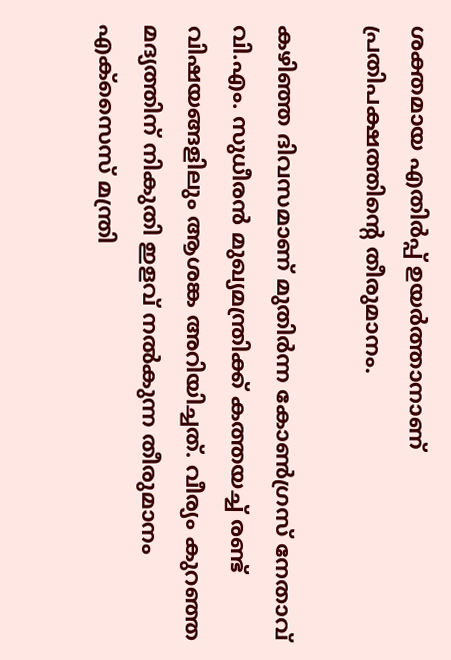ശക്തമായ എതിർപ്പ് ഉയർത്താനാണ് പ്രതിപക്ഷത്തിന്റെ തീരുമാനം.

കഴിഞ്ഞ ദിവസമാണ് മുതിർന്ന കോൺഗ്രസ് നേതാവ് വി.എം. സുധീരൻ മുഖ്യമന്ത്രിക്ക് കത്തയച്ച് രണ്ട് വിഷയങ്ങളിലും ആശങ്ക അറിയിച്ചത്. വീര്യം കുറഞ്ഞ മദ്യത്തിന് നികുതി ഇളവ് നൽകുന്ന തീരുമാനം എക്സൈസ് മന്ത്രി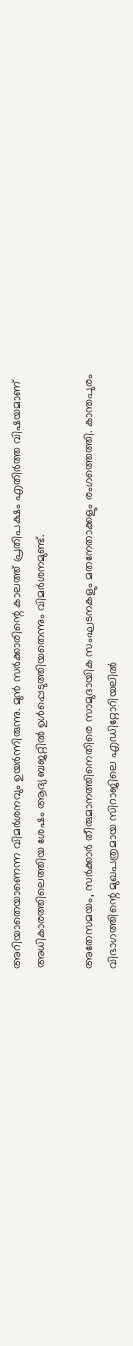അറിയാതെയാണെന്ന വിമർശനവും ഉയർന്നിരുന്നു. മുൻ സർക്കാരിന്റെ കാലത്ത് പ്രതിപക്ഷം എതിർത്ത വിഷയമാണ് അധികാരത്തിലെത്തിയ ശേഷം ആദ്യ ബജറ്റിൽ ഉൾപ്പെടുത്തിയതെന്നും വിമർശനമുണ്ട്.

അതേസമയം, സർക്കാർ തീരുമാനത്തിനെതിരെ സാമുദായിക സംഘടനകളും മതനേതാക്കളും രംഗത്തെത്തി. കാന്തപുരം വിഭാഗത്തിന്റെ മുഖപത്രമായ സിറാജിലെ എഡിറ്റോറിയലിൽ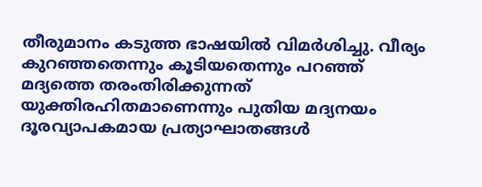തീരുമാനം കടുത്ത ഭാഷയിൽ വിമർശിച്ചു. വീര്യം കുറഞ്ഞതെന്നും കൂടിയതെന്നും പറഞ്ഞ് മദ്യത്തെ തരംതിരിക്കുന്നത് യുക്തിരഹിതമാണെന്നും പുതിയ മദ്യനയം ദൂരവ്യാപകമായ പ്രത്യാഘാതങ്ങൾ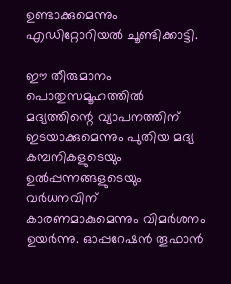ഉണ്ടാക്കുമെന്നും എഡിറ്റോറിയൽ ചൂണ്ടിക്കാട്ടി.

ഈ തീരുമാനം പൊതുസമൂഹത്തിൽ മദ്യത്തിന്റെ വ്യാപനത്തിന് ഇടയാക്കുമെന്നും പുതിയ മദ്യ കമ്പനികളുടെയും ഉൽപ്പന്നങ്ങളുടെയും വർധനവിന് കാരണമാകുമെന്നും വിമർശനം ഉയർന്നു. ഓപ്പറേഷൻ തൂഫാൻ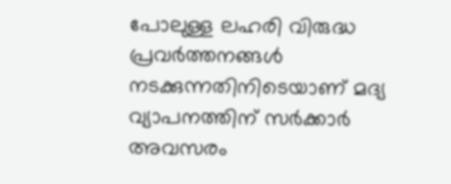പോലുള്ള ലഹരി വിരുദ്ധ പ്രവർത്തനങ്ങൾ നടക്കുന്നതിനിടെയാണ് മദ്യ വ്യാപനത്തിന് സർക്കാർ അവസരം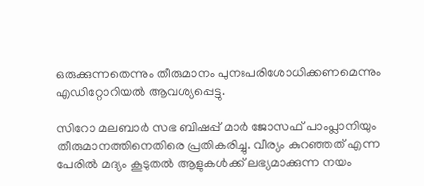ഒരുക്കുന്നതെന്നും തീരുമാനം പുനഃപരിശോധിക്കണമെന്നും എഡിറ്റോറിയൽ ആവശ്യപ്പെട്ടു.

സിറോ മലബാർ സഭ ബിഷപ്പ് മാർ ജോസഫ് പാംപ്ലാനിയും തീരുമാനത്തിനെതിരെ പ്രതികരിച്ചു. വീര്യം കുറഞ്ഞത് എന്ന പേരിൽ മദ്യം കൂടുതൽ ആളുകൾക്ക് ലഭ്യമാക്കുന്ന നയം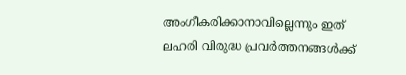അംഗീകരിക്കാനാവില്ലെന്നും ഇത് ലഹരി വിരുദ്ധ പ്രവർത്തനങ്ങൾക്ക്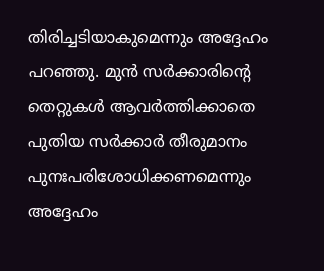തിരിച്ചടിയാകുമെന്നും അദ്ദേഹം പറഞ്ഞു. മുൻ സർക്കാരിന്റെ തെറ്റുകൾ ആവർത്തിക്കാതെ പുതിയ സർക്കാർ തീരുമാനം പുനഃപരിശോധിക്കണമെന്നും അദ്ദേഹം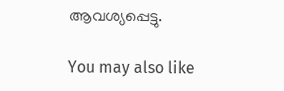ആവശ്യപ്പെട്ടു.

You may also like